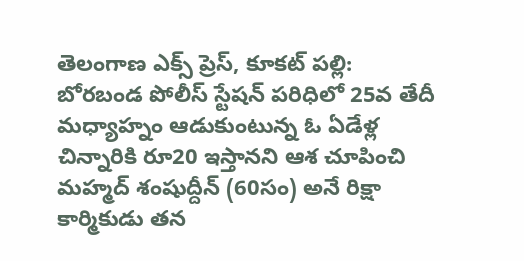తెలంగాణ ఎక్స్ ప్రెస్, కూకట్ పల్లి: బోరబండ పోలీస్ స్టేషన్ పరిధిలో 25వ తేదీ మధ్యాహ్నం ఆడుకుంటున్న ఓ ఏడేళ్ల చిన్నారికి రూ20 ఇస్తానని ఆశ చూపించి మహ్మద్ శంషుద్దీన్ (60సం) అనే రిక్షా కార్మికుడు తన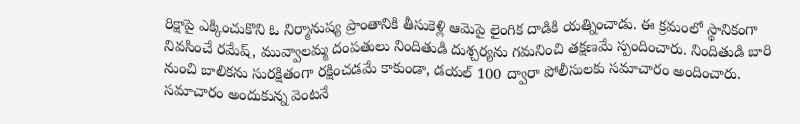రిక్షాపై ఎక్కించుకొని ఓ నిర్మానుష్య ప్రాంతానికి తీసుకెళ్లి ఆమెపై లైంగిక దాడికి యత్నించాడు. ఈ క్రమంలో స్థానికంగా నివసించే రమేష్, మువ్వాలమ్మ దంపతులు నిందితుడి దుశ్చర్యను గమనించి తక్షణమే స్పందించారు. నిందితుడి బారి నుంచి బాలికను సురక్షితంగా రక్షించడమే కాకుండా, డయల్ 100 ద్వారా పోలీసులకు సమాచారం అందించారు. సమాచారం అందుకున్న వెంటనే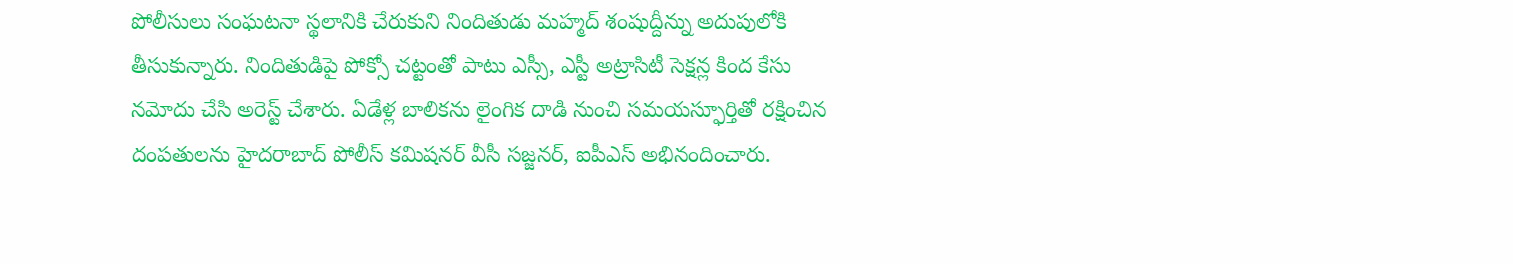పోలీసులు సంఘటనా స్థలానికి చేరుకుని నిందితుడు మహ్మద్ శంషుద్దీన్ను అదుపులోకి తీసుకున్నారు. నిందితుడిపై పోక్సో చట్టంతో పాటు ఎస్సీ, ఎస్టీ అట్రాసిటీ సెక్షన్ల కింద కేసు నమోదు చేసి అరెస్ట్ చేశారు. ఏడేళ్ల బాలికను లైంగిక దాడి నుంచి సమయస్ఫూర్తితో రక్షించిన దంపతులను హైదరాబాద్ పోలీస్ కమిషనర్ వీసీ సజ్జనర్, ఐపీఎస్ అభినందించారు.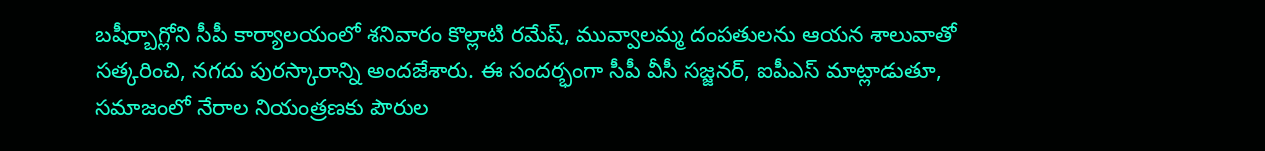బషీర్బాగ్లోని సీపీ కార్యాలయంలో శనివారం కొల్లాటి రమేష్, మువ్వాలమ్మ దంపతులను ఆయన శాలువాతో సత్కరించి, నగదు పురస్కారాన్ని అందజేశారు. ఈ సందర్భంగా సీపీ వీసీ సజ్జనర్, ఐపీఎస్ మాట్లాడుతూ, సమాజంలో నేరాల నియంత్రణకు పౌరుల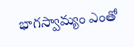భాగస్వామ్యం ఎంతో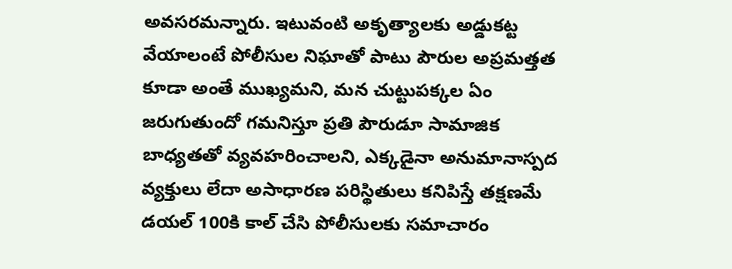అవసరమన్నారు. ఇటువంటి అకృత్యాలకు అడ్డుకట్ట వేయాలంటే పోలీసుల నిఘాతో పాటు పౌరుల అప్రమత్తత కూడా అంతే ముఖ్యమని, మన చుట్టుపక్కల ఏం జరుగుతుందో గమనిస్తూ ప్రతి పౌరుడూ సామాజిక బాధ్యతతో వ్యవహరించాలని, ఎక్కడైనా అనుమానాస్పద వ్యక్తులు లేదా అసాధారణ పరిస్థితులు కనిపిస్తే తక్షణమే డయల్ 100కి కాల్ చేసి పోలీసులకు సమాచారం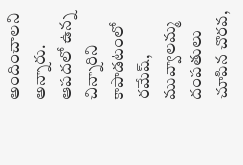అందించాలని అన్నారు. ఆపదలో ఉన్న చిన్నారిని కాపాడటంలో రమేష్, మువ్వాలమ్మ దంపతులు చూపిన చొరవ,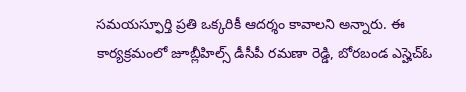సమయస్ఫూర్తి ప్రతి ఒక్కరికీ ఆదర్శం కావాలని అన్నారు. ఈ కార్యక్రమంలో జూబ్లీహిల్స్ డీసీపీ రమణా రెడ్డి, బోరబండ ఎస్హెచ్ఓ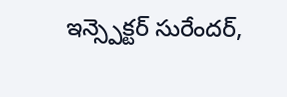ఇన్స్పెక్టర్ సురేందర్,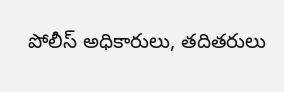పోలీస్ అధికారులు, తదితరులు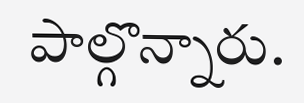పాల్గొన్నారు.